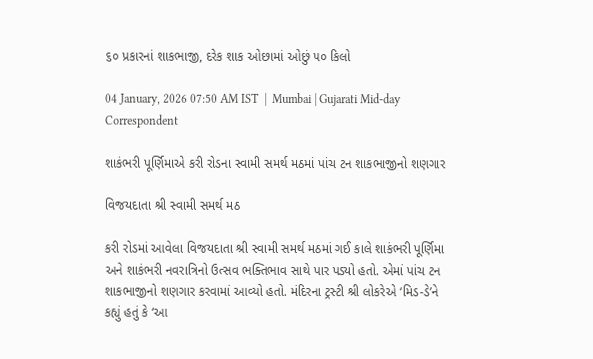૬૦ પ્રકારનાં શાકભાજી, દરેક શાક ઓછામાં ઓછું ૫૦ કિલો

04 January, 2026 07:50 AM IST  |  Mumbai | Gujarati Mid-day Correspondent

શાકંભરી પૂર્ણિમાએ કરી રોડના સ્વામી સમર્થ મઠમાં પાંચ ટન શાકભાજીનો શણગાર

વિજયદાતા શ્રી સ્વામી સમર્થ મઠ

કરી રોડમાં આવેલા વિજયદાતા શ્રી સ્વામી સમર્થ મઠમાં ગઈ કાલે શાકંભરી પૂર્ણિમા અને શાકંભરી નવરાત્રિનો ઉત્સવ ભક્તિભાવ સાથે પાર પડ્યો હતો. એમાં પાંચ ટન શાકભાજીનો શણગાર કરવામાં આવ્યો હતો. મંદિરના ટ્રસ્ટી શ્રી લોકરેએ ‘મિડ-ડે’ને કહ્યું હતું કે ‘આ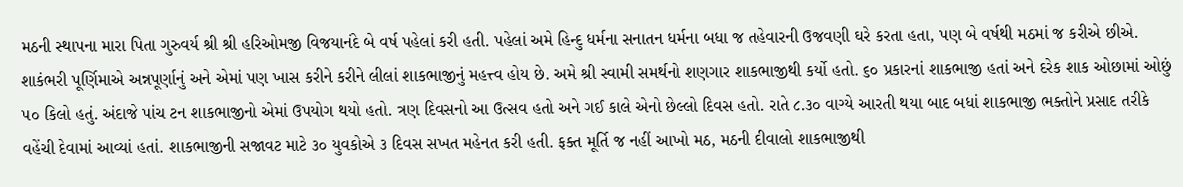મઠની સ્થાપના મારા પિતા ગુરુવર્ય શ્રી શ્રી હરિઓમજી વિજયાનંદે બે વર્ષ પહેલાં કરી હતી. પહેલાં અમે હિન્દુ ધર્મના સનાતન ધર્મના બધા જ તહેવારની ઉજવણી ઘરે કરતા હતા, પણ બે વર્ષથી મઠમાં જ કરીએ છીએ. શાકંભરી પૂર્ણિમાએ અન્નપૂર્ણાનું અને એમાં પણ ખાસ કરીને કરીને લીલાં શાકભાજીનું મહત્ત્વ હોય છે. અમે શ્રી સ્વામી સમર્થનો શણગાર શાકભાજીથી કર્યો હતો. ૬૦ પ્રકારનાં શાકભાજી હતાં અને દરેક શાક ઓછામાં ઓછું ૫૦ કિલો હતું. અંદાજે પાંચ ટન શાકભાજીનો એમાં ઉપયોગ થયો હતો. ત્રણ દિવસનો આ ઉત્સવ હતો અને ગઈ કાલે એનો છેલ્લો દિવસ હતો. રાતે ૮.૩૦ વાગ્યે આરતી થયા બાદ બધાં શાકભાજી ભક્તોને પ્રસાદ તરીકે વહેંચી દેવામાં આવ્યાં હતાં. શાકભાજીની સજાવટ માટે ૩૦ યુવકોએ ૩ દિવસ સખત મહેનત કરી હતી. ફક્ત મૂર્તિ જ નહીં આખો મઠ, મઠની દીવાલો શાકભાજીથી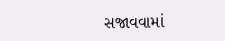સજાવવામાં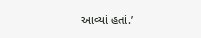આવ્યાં હતાં.’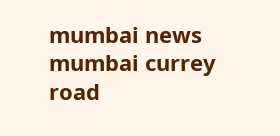mumbai news mumbai currey road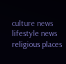culture news lifestyle news religious places